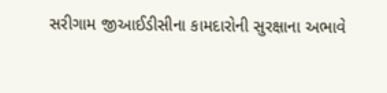સરીગામ જીઆઈડીસીના કામદારોની સુરક્ષાના અભાવે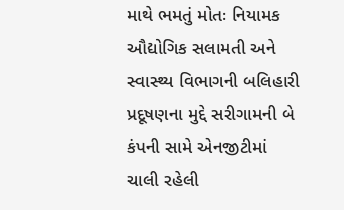માથે ભમતું મોતઃ નિયામક ઔદ્યોગિક સલામતી અને સ્વાસ્થ્ય વિભાગની બલિહારી
પ્રદૂષણના મુદ્દે સરીગામની બે કંપની સામે એનજીટીમાં ચાલી રહેલી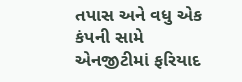તપાસ અને વધુ એક કંપની સામે એનજીટીમાં ફરિયાદ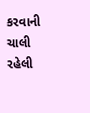કરવાની ચાલી રહેલી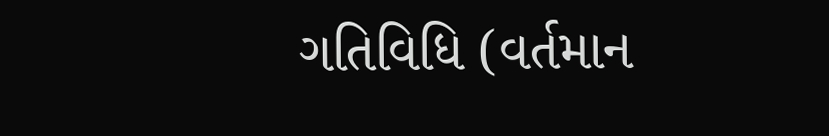ગતિવિધિ (વર્તમાન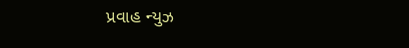પ્રવાહ ન્યુઝ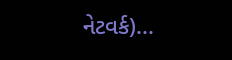નેટવર્ક)...